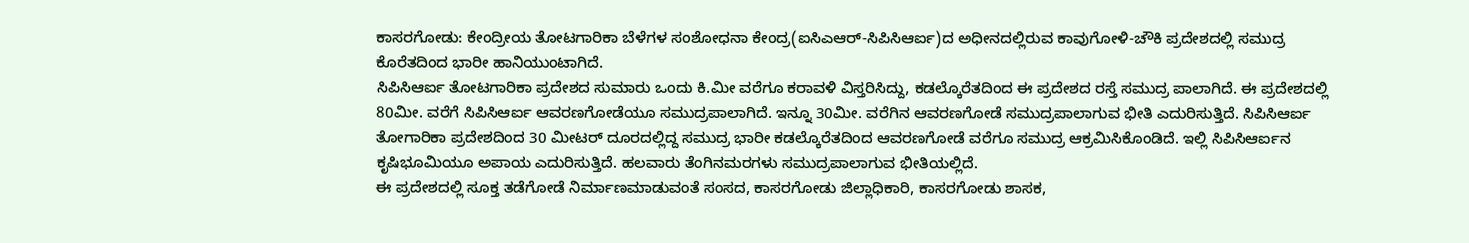ಕಾಸರಗೋಡು: ಕೇಂದ್ರೀಯ ತೋಟಗಾರಿಕಾ ಬೆಳೆಗಳ ಸಂಶೋಧನಾ ಕೇಂದ್ರ(ಐಸಿಎಆರ್-ಸಿಪಿಸಿಆರ್ಐ)ದ ಅಧೀನದಲ್ಲಿರುವ ಕಾವುಗೋಳಿ-ಚೌಕಿ ಪ್ರದೇಶದಲ್ಲಿ ಸಮುದ್ರ ಕೊರೆತದಿಂದ ಭಾರೀ ಹಾನಿಯುಂಟಾಗಿದೆ.
ಸಿಪಿಸಿಆರ್ಐ ತೋಟಗಾರಿಕಾ ಪ್ರದೇಶದ ಸುಮಾರು ಒಂದು ಕಿ.ಮೀ ವರೆಗೂ ಕರಾವಳಿ ವಿಸ್ತರಿಸಿದ್ದು, ಕಡಲ್ಕೊರೆತದಿಂದ ಈ ಪ್ರದೇಶದ ರಸ್ತೆ ಸಮುದ್ರ ಪಾಲಾಗಿದೆ. ಈ ಪ್ರದೇಶದಲ್ಲಿ 80ಮೀ. ವರೆಗೆ ಸಿಪಿಸಿಆರ್ಐ ಆವರಣಗೋಡೆಯೂ ಸಮುದ್ರಪಾಲಾಗಿದೆ. ಇನ್ನೂ 30ಮೀ. ವರೆಗಿನ ಆವರಣಗೋಡೆ ಸಮುದ್ರಪಾಲಾಗುವ ಭೀತಿ ಎದುರಿಸುತ್ತಿದೆ. ಸಿಪಿಸಿಆರ್ಐ ತೋಗಾರಿಕಾ ಪ್ರದೇಶದಿಂದ 30 ಮೀಟರ್ ದೂರದಲ್ಲಿದ್ದ ಸಮುದ್ರ ಭಾರೀ ಕಡಲ್ಕೊರೆತದಿಂದ ಆವರಣಗೋಡೆ ವರೆಗೂ ಸಮುದ್ರ ಆಕ್ರಮಿಸಿಕೊಂಡಿದೆ. ಇಲ್ಲಿ ಸಿಪಿಸಿಆರ್ಐನ ಕೃಷಿಭೂಮಿಯೂ ಅಪಾಯ ಎದುರಿಸುತ್ತಿದೆ. ಹಲವಾರು ತೆಂಗಿನಮರಗಳು ಸಮುದ್ರಪಾಲಾಗುವ ಭೀತಿಯಲ್ಲಿದೆ.
ಈ ಪ್ರದೇಶದಲ್ಲಿ ಸೂಕ್ತ ತಡೆಗೋಡೆ ನಿರ್ಮಾಣಮಾಡುವಂತೆ ಸಂಸದ, ಕಾಸರಗೋಡು ಜಿಲ್ಲಾಧಿಕಾರಿ, ಕಾಸರಗೋಡು ಶಾಸಕ,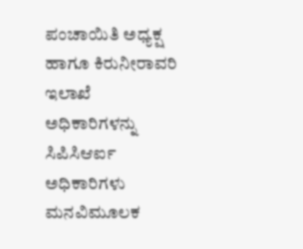ಪಂಚಾಯಿತಿ ಅಧ್ಯಕ್ಷ ಹಾಗೂ ಕಿರುನೀರಾವರಿ ಇಲಾಖೆ ಅಧಿಕಾರಿಗಳನ್ನು ಸಿಪಿಸಿಆರ್ಐ ಅಧಿಕಾರಿಗಳು ಮನವಿಮೂಲಕ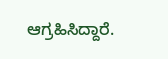ಆಗ್ರಹಿಸಿದ್ದಾರೆ.